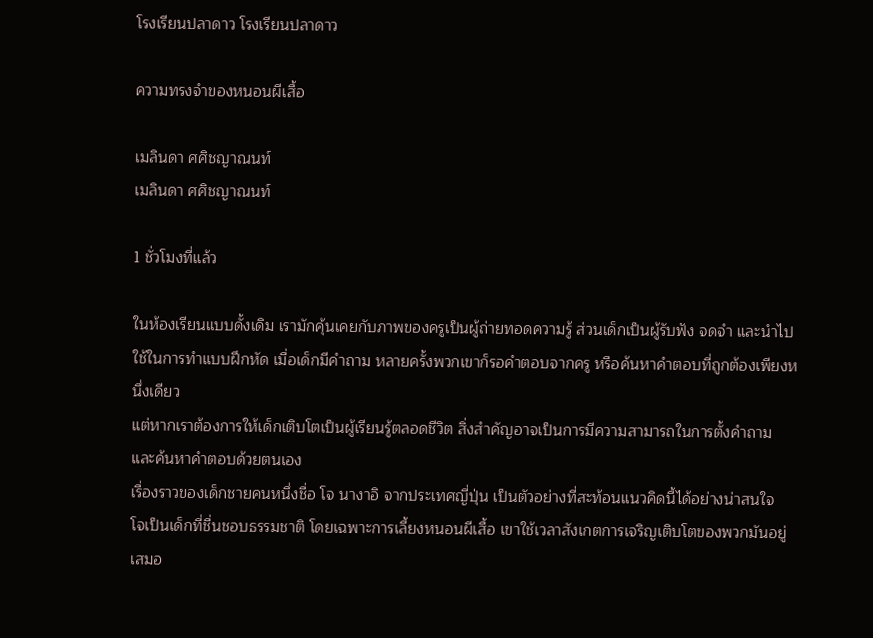โรงเรียนปลาดาว โรงเรียนปลาดาว

ความทรงจำของหนอนผีเสื้อ

เมลินดา ศศิชญาณนท์
เมลินดา ศศิชญาณนท์

1 ชั่วโมงที่แล้ว

ในห้องเรียนแบบดั้งเดิม เรามักคุ้นเคยกับภาพของครูเป็นผู้ถ่ายทอดความรู้ ส่วนเด็กเป็นผู้รับฟัง จดจำ และนำไปใช้ในการทำแบบฝึกหัด เมื่อเด็กมีคำถาม หลายครั้งพวกเขาก็รอคำตอบจากครู หรือค้นหาคำตอบที่ถูกต้องเพียงหนึ่งเดียว
แต่หากเราต้องการให้เด็กเติบโตเป็นผู้เรียนรู้ตลอดชีวิต สิ่งสำคัญอาจเป็นการมีความสามารถในการตั้งคำถาม และค้นหาคำตอบด้วยตนเอง
เรื่องราวของเด็กชายคนหนึ่งชื่อ โจ นางาอิ จากประเทศญี่ปุ่น เป็นตัวอย่างที่สะท้อนแนวคิดนี้ได้อย่างน่าสนใจ
โจเป็นเด็กที่ชื่นชอบธรรมชาติ โดยเฉพาะการเลี้ยงหนอนผีเสื้อ เขาใช้เวลาสังเกตการเจริญเติบโตของพวกมันอยู่เสมอ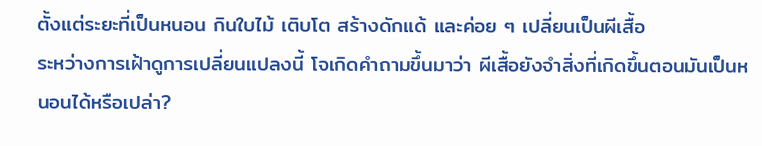ตั้งแต่ระยะที่เป็นหนอน กินใบไม้ เติบโต สร้างดักแด้ และค่อย ๆ เปลี่ยนเป็นผีเสื้อ
ระหว่างการเฝ้าดูการเปลี่ยนแปลงนี้ โจเกิดคำถามขึ้นมาว่า ผีเสื้อยังจำสิ่งที่เกิดขึ้นตอนมันเป็นหนอนได้หรือเปล่า?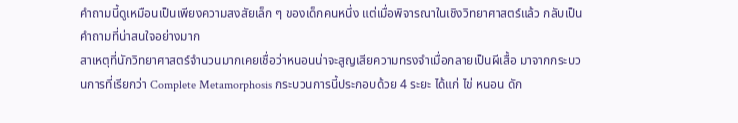คำถามนี้ดูเหมือนเป็นเพียงความสงสัยเล็ก ๆ ของเด็กคนหนึ่ง แต่เมื่อพิจารณาในเชิงวิทยาศาสตร์แล้ว กลับเป็นคำถามที่น่าสนใจอย่างมาก
สาเหตุที่นักวิทยาศาสตร์จำนวนมากเคยเชื่อว่าหนอนน่าจะสูญเสียความทรงจำเมื่อกลายเป็นผีเสื้อ มาจากกระบวนการที่เรียกว่า Complete Metamorphosis กระบวนการนี้ประกอบด้วย 4 ระยะ ได้แก่ ไข่ หนอน ดัก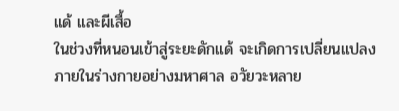แด้ และผีเสื้อ
ในช่วงที่หนอนเข้าสู่ระยะดักแด้ จะเกิดการเปลี่ยนแปลงภายในร่างกายอย่างมหาศาล อวัยวะหลาย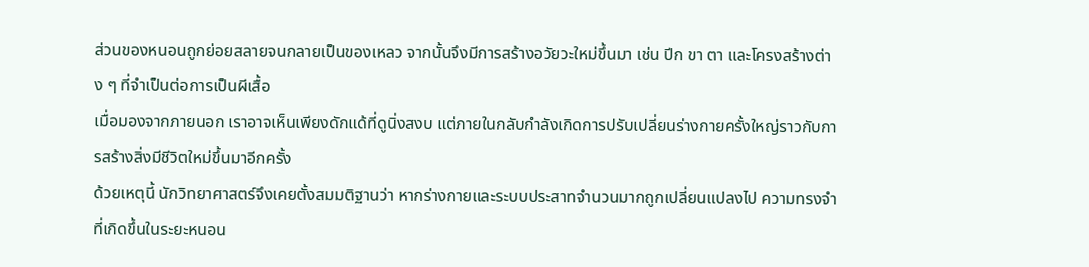ส่วนของหนอนถูกย่อยสลายจนกลายเป็นของเหลว จากนั้นจึงมีการสร้างอวัยวะใหม่ขึ้นมา เช่น ปีก ขา ตา และโครงสร้างต่าง ๆ ที่จำเป็นต่อการเป็นผีเสื้อ
เมื่อมองจากภายนอก เราอาจเห็นเพียงดักแด้ที่ดูนิ่งสงบ แต่ภายในกลับกำลังเกิดการปรับเปลี่ยนร่างกายครั้งใหญ่ราวกับการสร้างสิ่งมีชีวิตใหม่ขึ้นมาอีกครั้ง
ด้วยเหตุนี้ นักวิทยาศาสตร์จึงเคยตั้งสมมติฐานว่า หากร่างกายและระบบประสาทจำนวนมากถูกเปลี่ยนแปลงไป ความทรงจำที่เกิดขึ้นในระยะหนอน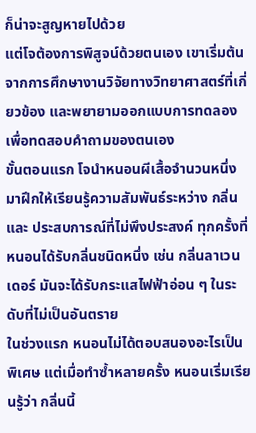ก็น่าจะสูญหายไปด้วย
แต่โจต้องการพิสูจน์ด้วยตนเอง เขาเริ่มต้นจากการศึกษางานวิจัยทางวิทยาศาสตร์ที่เกี่ยวข้อง และพยายามออกแบบการทดลองเพื่อทดสอบคำถามของตนเอง
ขั้นตอนแรก โจนำหนอนผีเสื้อจำนวนหนึ่งมาฝึกให้เรียนรู้ความสัมพันธ์ระหว่าง กลิ่น และ ประสบการณ์ที่ไม่พึงประสงค์ ทุกครั้งที่หนอนได้รับกลิ่นชนิดหนึ่ง เช่น กลิ่นลาเวนเดอร์ มันจะได้รับกระแสไฟฟ้าอ่อน ๆ ในระดับที่ไม่เป็นอันตราย
ในช่วงแรก หนอนไม่ได้ตอบสนองอะไรเป็นพิเศษ แต่เมื่อทำซ้ำหลายครั้ง หนอนเริ่มเรียนรู้ว่า กลิ่นนี้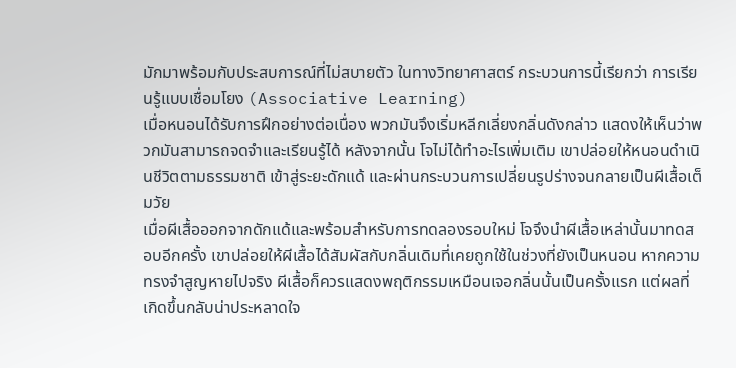มักมาพร้อมกับประสบการณ์ที่ไม่สบายตัว ในทางวิทยาศาสตร์ กระบวนการนี้เรียกว่า การเรียนรู้แบบเชื่อมโยง (Associative Learning)
เมื่อหนอนได้รับการฝึกอย่างต่อเนื่อง พวกมันจึงเริ่มหลีกเลี่ยงกลิ่นดังกล่าว แสดงให้เห็นว่าพวกมันสามารถจดจำและเรียนรู้ได้ หลังจากนั้น โจไม่ได้ทำอะไรเพิ่มเติม เขาปล่อยให้หนอนดำเนินชีวิตตามธรรมชาติ เข้าสู่ระยะดักแด้ และผ่านกระบวนการเปลี่ยนรูปร่างจนกลายเป็นผีเสื้อเต็มวัย
เมื่อผีเสื้อออกจากดักแด้และพร้อมสำหรับการทดลองรอบใหม่ โจจึงนำผีเสื้อเหล่านั้นมาทดสอบอีกครั้ง เขาปล่อยให้ผีเสื้อได้สัมผัสกับกลิ่นเดิมที่เคยถูกใช้ในช่วงที่ยังเป็นหนอน หากความทรงจำสูญหายไปจริง ผีเสื้อก็ควรแสดงพฤติกรรมเหมือนเจอกลิ่นนั้นเป็นครั้งแรก แต่ผลที่เกิดขึ้นกลับน่าประหลาดใจ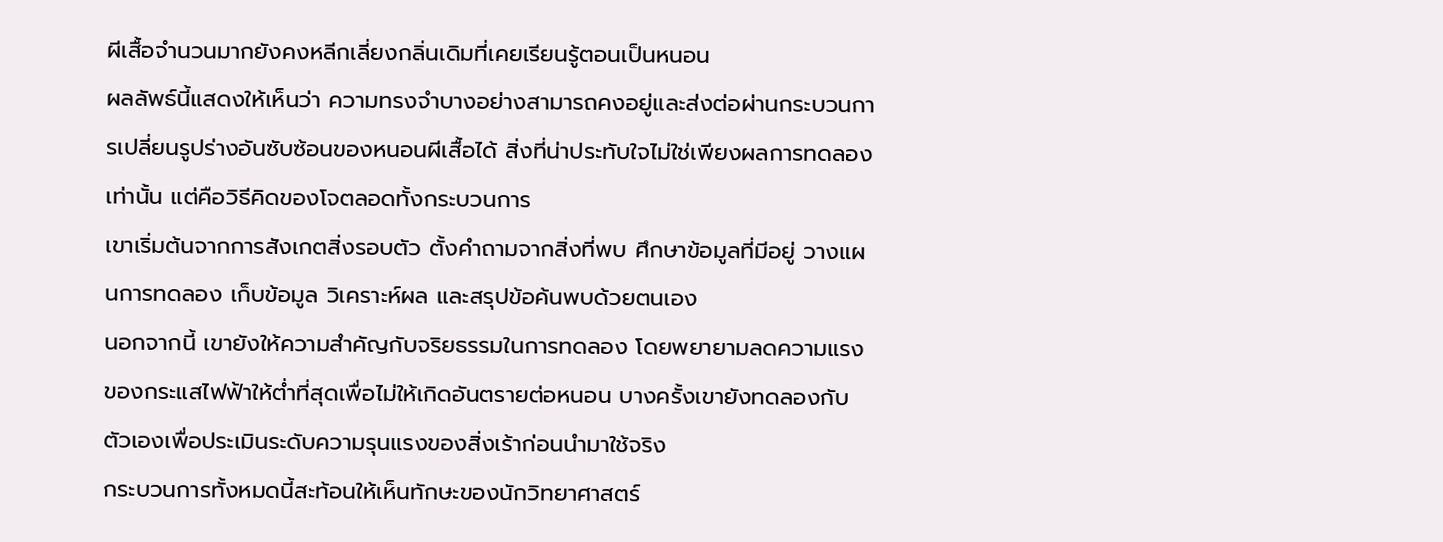ผีเสื้อจำนวนมากยังคงหลีกเลี่ยงกลิ่นเดิมที่เคยเรียนรู้ตอนเป็นหนอน
ผลลัพธ์นี้แสดงให้เห็นว่า ความทรงจำบางอย่างสามารถคงอยู่และส่งต่อผ่านกระบวนการเปลี่ยนรูปร่างอันซับซ้อนของหนอนผีเสื้อได้ สิ่งที่น่าประทับใจไม่ใช่เพียงผลการทดลองเท่านั้น แต่คือวิธีคิดของโจตลอดทั้งกระบวนการ
เขาเริ่มต้นจากการสังเกตสิ่งรอบตัว ตั้งคำถามจากสิ่งที่พบ ศึกษาข้อมูลที่มีอยู่ วางแผนการทดลอง เก็บข้อมูล วิเคราะห์ผล และสรุปข้อค้นพบด้วยตนเอง
นอกจากนี้ เขายังให้ความสำคัญกับจริยธรรมในการทดลอง โดยพยายามลดความแรงของกระแสไฟฟ้าให้ต่ำที่สุดเพื่อไม่ให้เกิดอันตรายต่อหนอน บางครั้งเขายังทดลองกับตัวเองเพื่อประเมินระดับความรุนแรงของสิ่งเร้าก่อนนำมาใช้จริง
กระบวนการทั้งหมดนี้สะท้อนให้เห็นทักษะของนักวิทยาศาสตร์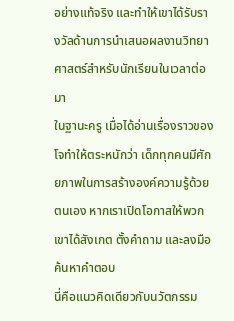อย่างแท้จริง และทำให้เขาได้รับรางวัลด้านการนำเสนอผลงานวิทยาศาสตร์สำหรับนักเรียนในเวลาต่อมา
ในฐานะครู เมื่อได้อ่านเรื่องราวของโจทำให้ตระหนักว่า เด็กทุกคนมีศักยภาพในการสร้างองค์ความรู้ด้วยตนเอง หากเราเปิดโอกาสให้พวกเขาได้สังเกต ตั้งคำถาม และลงมือค้นหาคำตอบ
นี่คือแนวคิดเดียวกับนวัตกรรม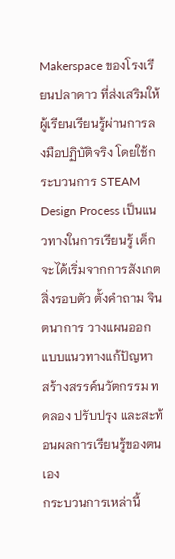Makerspace ของโรงเรียนปลาดาว ที่ส่งเสริมให้ผู้เรียนเรียนรู้ผ่านการลงมือปฏิบัติจริง โดยใช้กระบวนการ STEAM Design Process เป็นแนวทางในการเรียนรู้ เด็กจะได้เริ่มจากการสังเกตสิ่งรอบตัว ตั้งคำถาม จินตนาการ วางแผนออกแบบแนวทางแก้ปัญหา สร้างสรรค์นวัตกรรม ทดลอง ปรับปรุง และสะท้อนผลการเรียนรู้ของตนเอง
กระบวนการเหล่านี้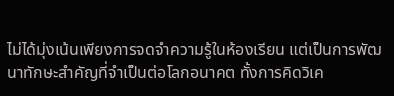ไม่ได้มุ่งเน้นเพียงการจดจำความรู้ในห้องเรียน แต่เป็นการพัฒนาทักษะสำคัญที่จำเป็นต่อโลกอนาคต ทั้งการคิดวิเค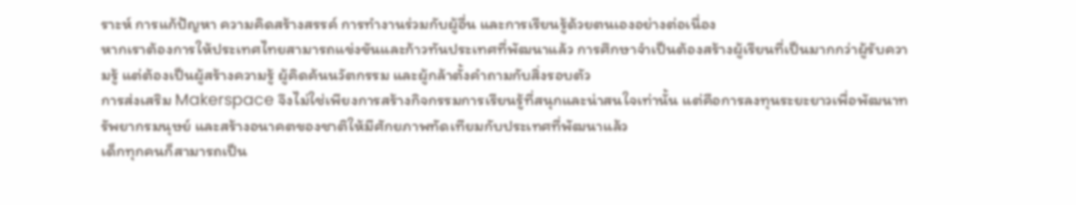ราะห์ การแก้ปัญหา ความคิดสร้างสรรค์ การทำงานร่วมกับผู้อื่น และการเรียนรู้ด้วยตนเองอย่างต่อเนื่อง
หากเราต้องการให้ประเทศไทยสามารถแข่งขันและก้าวทันประเทศที่พัฒนาแล้ว การศึกษาจำเป็นต้องสร้างผู้เรียนที่เป็นมากกว่าผู้รับความรู้ แต่ต้องเป็นผู้สร้างความรู้ ผู้คิดค้นนวัตกรรม และผู้กล้าตั้งคำถามกับสิ่งรอบตัว
การส่งเสริม Makerspace จึงไม่ใช่เพียงการสร้างกิจกรรมการเรียนรู้ที่สนุกและน่าสนใจเท่านั้น แต่คือการลงทุนระยะยาวเพื่อพัฒนาทรัพยากรมนุษย์ และสร้างอนาคตของชาติให้มีศักยภาพทัดเทียมกับประเทศที่พัฒนาแล้ว
เด็กทุกคนก็สามารถเป็น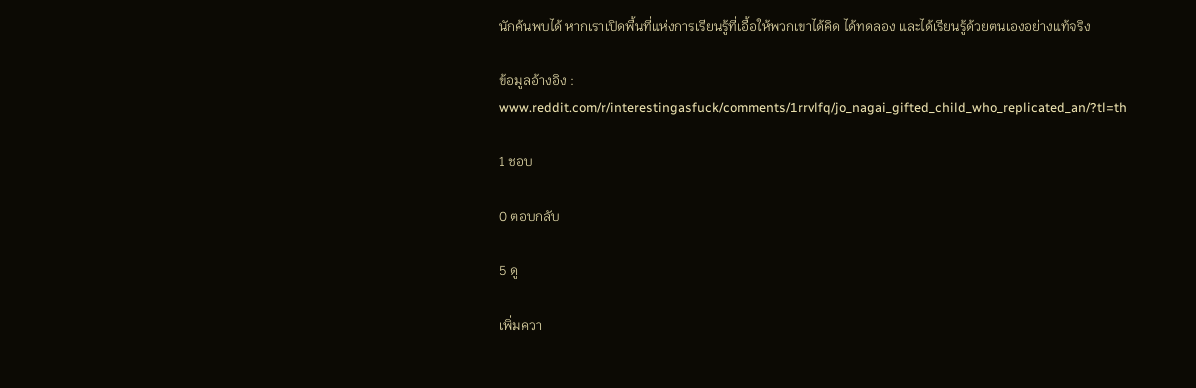นักค้นพบได้ หากเราเปิดพื้นที่แห่งการเรียนรู้ที่เอื้อให้พวกเขาได้คิด ได้ทดลอง และได้เรียนรู้ด้วยตนเองอย่างแท้จริง

ข้อมูลอ้างอิง : www.reddit.com/r/interestingasfuck/comments/1rrvlfq/jo_nagai_gifted_child_who_replicated_an/?tl=th

1 ชอบ

0 ตอบกลับ

5 ดู

เพิ่มควา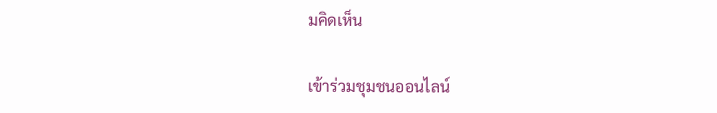มคิดเห็น

เข้าร่วมชุมชนออนไลน์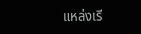แหล่งเรี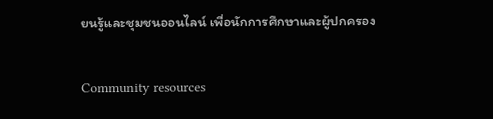ยนรู้และชุมชนออนไลน์ เพื่อนักการศึกษาและผู้ปกครอง

Community resources